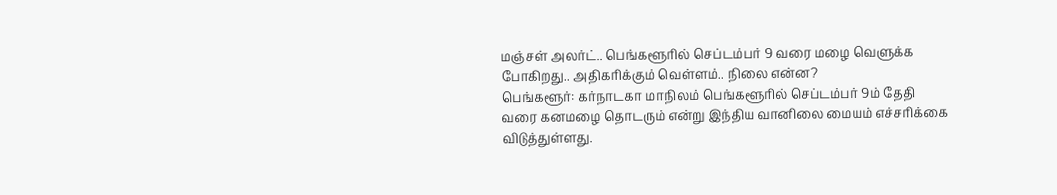மஞ்சள் அலர்ட்.. பெங்களூரில் செப்டம்பர் 9 வரை மழை வெளுக்க போகிறது.. அதிகரிக்கும் வெள்ளம்.. நிலை என்ன?
பெங்களூர்: கர்நாடகா மாநிலம் பெங்களூரில் செப்டம்பர் 9ம் தேதி வரை கனமழை தொடரும் என்று இந்திய வானிலை மையம் எச்சரிக்கை விடுத்துள்ளது.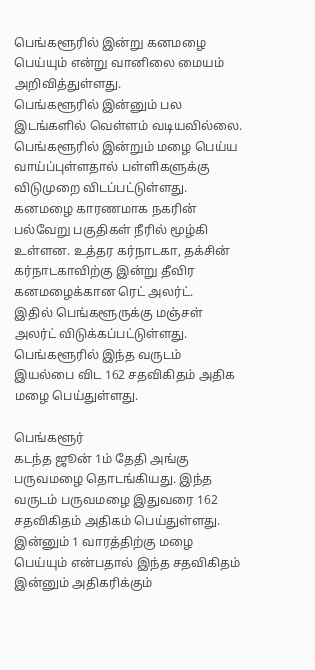பெங்களூரில் இன்று கனமழை பெய்யும் என்று வானிலை மையம் அறிவித்துள்ளது.
பெங்களூரில் இன்னும் பல இடங்களில் வெள்ளம் வடியவில்லை. பெங்களூரில் இன்றும் மழை பெய்ய வாய்ப்புள்ளதால் பள்ளிகளுக்கு விடுமுறை விடப்பட்டுள்ளது.
கனமழை காரணமாக நகரின் பல்வேறு பகுதிகள் நீரில் மூழ்கி உள்ளன. உத்தர கர்நாடகா, தக்சின் கர்நாடகாவிற்கு இன்று தீவிர கனமழைக்கான ரெட் அலர்ட்.
இதில் பெங்களூருக்கு மஞ்சள் அலர்ட் விடுக்கப்பட்டுள்ளது. பெங்களூரில் இந்த வருடம் இயல்பை விட 162 சதவிகிதம் அதிக மழை பெய்துள்ளது.

பெங்களூர்
கடந்த ஜூன் 1ம் தேதி அங்கு பருவமழை தொடங்கியது. இந்த வருடம் பருவமழை இதுவரை 162 சதவிகிதம் அதிகம் பெய்துள்ளது. இன்னும் 1 வாரத்திற்கு மழை பெய்யும் என்பதால் இந்த சதவிகிதம் இன்னும் அதிகரிக்கும்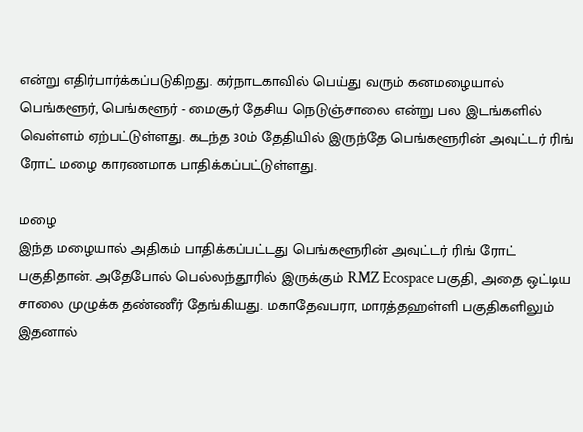என்று எதிர்பார்க்கப்படுகிறது. கர்நாடகாவில் பெய்து வரும் கனமழையால் பெங்களூர், பெங்களூர் - மைசூர் தேசிய நெடுஞ்சாலை என்று பல இடங்களில் வெள்ளம் ஏற்பட்டுள்ளது. கடந்த 30ம் தேதியில் இருந்தே பெங்களூரின் அவுட்டர் ரிங் ரோட் மழை காரணமாக பாதிக்கப்பட்டுள்ளது.

மழை
இந்த மழையால் அதிகம் பாதிக்கப்பட்டது பெங்களூரின் அவுட்டர் ரிங் ரோட் பகுதிதான். அதேபோல் பெல்லந்தூரில் இருக்கும் RMZ Ecospace பகுதி, அதை ஒட்டிய சாலை முழுக்க தண்ணீர் தேங்கியது. மகாதேவபரா, மாரத்தஹள்ளி பகுதிகளிலும் இதனால்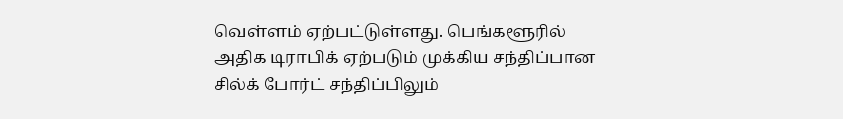வெள்ளம் ஏற்பட்டுள்ளது. பெங்களூரில் அதிக டிராபிக் ஏற்படும் முக்கிய சந்திப்பான சில்க் போர்ட் சந்திப்பிலும்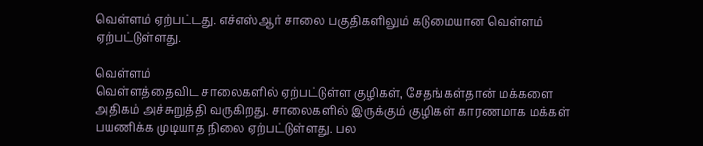வெள்ளம் ஏற்பட்டது. எச்எஸ்ஆர் சாலை பகுதிகளிலும் கடுமையான வெள்ளம் ஏற்பட்டுள்ளது.

வெள்ளம்
வெள்ளத்தைவிட சாலைகளில் ஏற்பட்டுள்ள குழிகள், சேதங்கள்தான் மக்களை அதிகம் அச்சுறுத்தி வருகிறது. சாலைகளில் இருக்கும் குழிகள் காரணமாக மக்கள் பயணிக்க முடியாத நிலை ஏற்பட்டுள்ளது. பல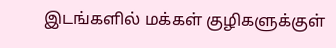இடங்களில் மக்கள் குழிகளுக்குள்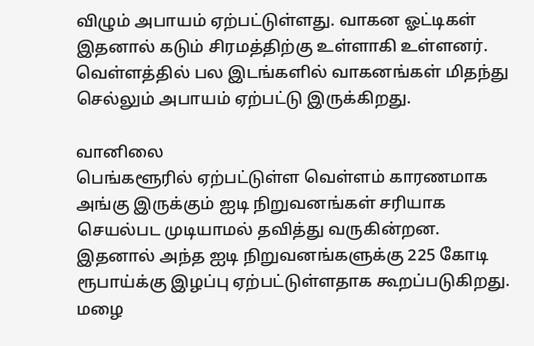விழும் அபாயம் ஏற்பட்டுள்ளது. வாகன ஓட்டிகள் இதனால் கடும் சிரமத்திற்கு உள்ளாகி உள்ளனர். வெள்ளத்தில் பல இடங்களில் வாகனங்கள் மிதந்து செல்லும் அபாயம் ஏற்பட்டு இருக்கிறது.

வானிலை
பெங்களூரில் ஏற்பட்டுள்ள வெள்ளம் காரணமாக அங்கு இருக்கும் ஐடி நிறுவனங்கள் சரியாக செயல்பட முடியாமல் தவித்து வருகின்றன. இதனால் அந்த ஐடி நிறுவனங்களுக்கு 225 கோடி ரூபாய்க்கு இழப்பு ஏற்பட்டுள்ளதாக கூறப்படுகிறது. மழை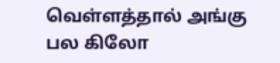வெள்ளத்தால் அங்கு பல கிலோ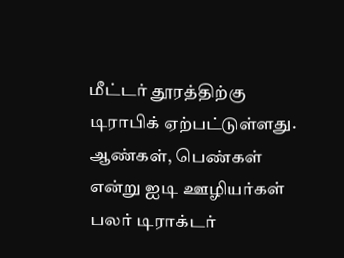மீட்டர் தூரத்திற்கு டிராபிக் ஏற்பட்டுள்ளது. ஆண்கள், பெண்கள் என்று ஐடி ஊழியர்கள் பலர் டிராக்டர்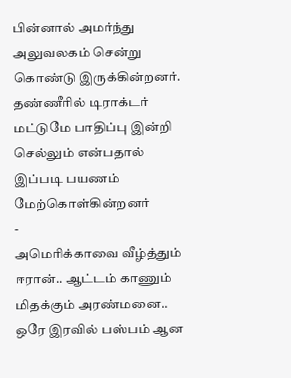பின்னால் அமர்ந்து அலுவலகம் சென்று கொண்டு இருக்கின்றனர். தண்ணீரில் டிராக்டர் மட்டுமே பாதிப்பு இன்றி செல்லும் என்பதால் இப்படி பயணம் மேற்கொள்கின்றனர்
-
அமெரிக்காவை வீழ்த்தும் ஈரான்.. ஆட்டம் காணும் மிதக்கும் அரண்மனை.. ஒரே இரவில் பஸ்பம் ஆன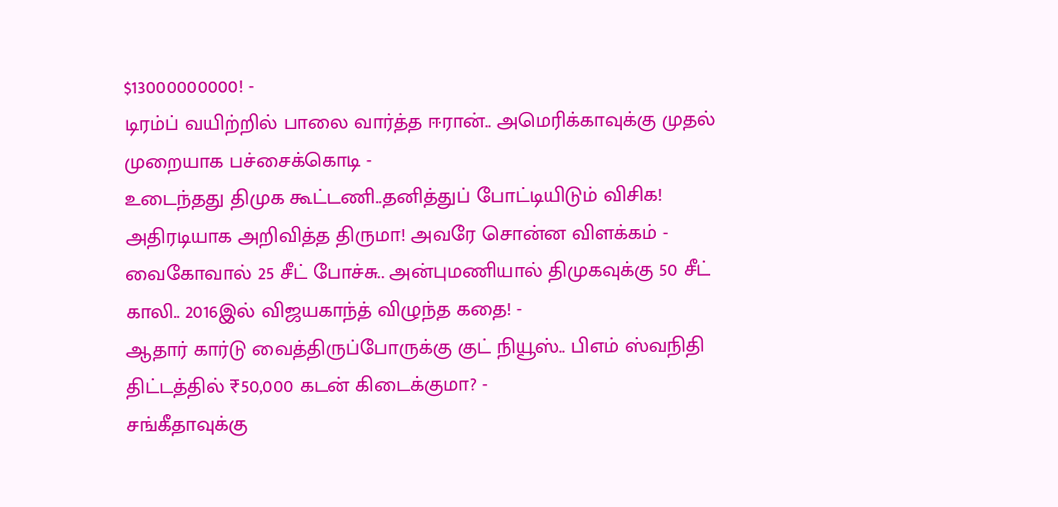$13000000000! -
டிரம்ப் வயிற்றில் பாலை வார்த்த ஈரான்.. அமெரிக்காவுக்கு முதல் முறையாக பச்சைக்கொடி -
உடைந்தது திமுக கூட்டணி..தனித்துப் போட்டியிடும் விசிக! அதிரடியாக அறிவித்த திருமா! அவரே சொன்ன விளக்கம் -
வைகோவால் 25 சீட் போச்சு.. அன்புமணியால் திமுகவுக்கு 50 சீட் காலி.. 2016இல் விஜயகாந்த் விழுந்த கதை! -
ஆதார் கார்டு வைத்திருப்போருக்கு குட் நியூஸ்.. பிஎம் ஸ்வநிதி திட்டத்தில் ₹50,000 கடன் கிடைக்குமா? -
சங்கீதாவுக்கு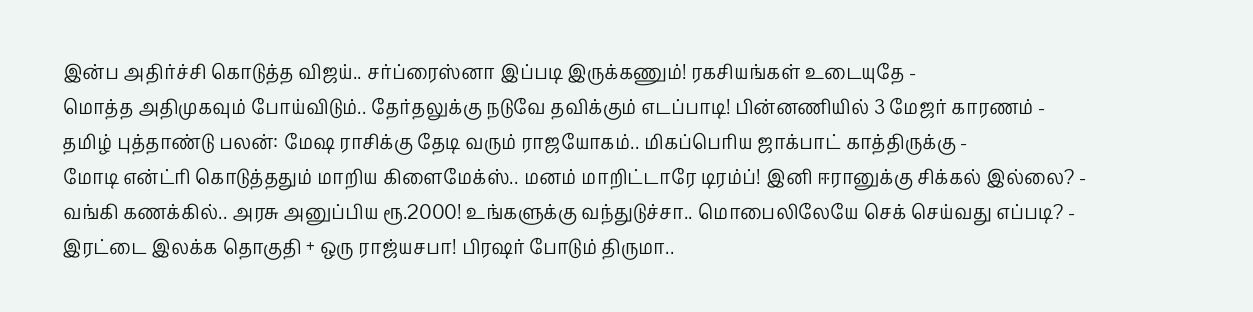இன்ப அதிர்ச்சி கொடுத்த விஜய்.. சர்ப்ரைஸ்னா இப்படி இருக்கணும்! ரகசியங்கள் உடையுதே -
மொத்த அதிமுகவும் போய்விடும்.. தேர்தலுக்கு நடுவே தவிக்கும் எடப்பாடி! பின்னணியில் 3 மேஜர் காரணம் -
தமிழ் புத்தாண்டு பலன்: மேஷ ராசிக்கு தேடி வரும் ராஜயோகம்.. மிகப்பெரிய ஜாக்பாட் காத்திருக்கு -
மோடி என்ட்ரி கொடுத்ததும் மாறிய கிளைமேக்ஸ்.. மனம் மாறிட்டாரே டிரம்ப்! இனி ஈரானுக்கு சிக்கல் இல்லை? -
வங்கி கணக்கில்.. அரசு அனுப்பிய ரூ.2000! உங்களுக்கு வந்துடுச்சா.. மொபைலிலேயே செக் செய்வது எப்படி? -
இரட்டை இலக்க தொகுதி + ஒரு ராஜ்யசபா! பிரஷர் போடும் திருமா..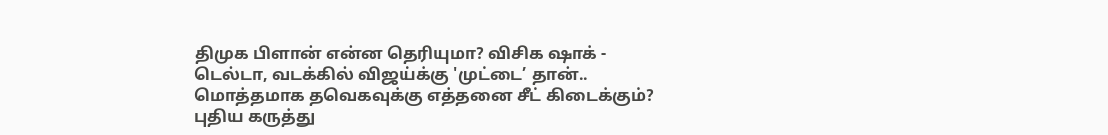திமுக பிளான் என்ன தெரியுமா? விசிக ஷாக் -
டெல்டா, வடக்கில் விஜய்க்கு 'முட்டை’ தான்.. மொத்தமாக தவெகவுக்கு எத்தனை சீட் கிடைக்கும்? புதிய கருத்து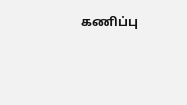கணிப்பு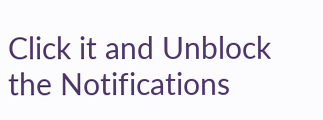Click it and Unblock the Notifications